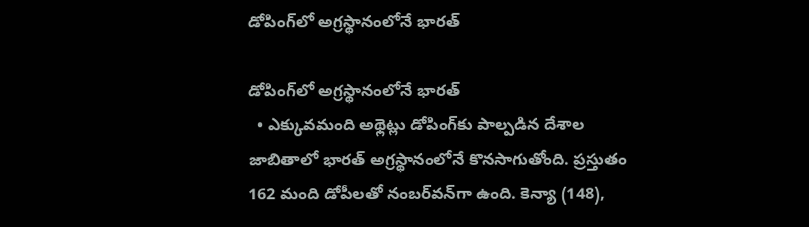డోపింగ్‌లో అగ్రస్థానంలోనే భారత్‌

డోపింగ్‌లో అగ్రస్థానంలోనే భారత్‌
  • ఎక్కువమంది అథ్లెట్లు డోపింగ్‌కు పాల్పడిన దేశాల జాబితాలో భారత్‌ అగ్రస్థానంలోనే కొనసాగుతోంది. ప్రస్తుతం 162 మంది డోపీలతో నంబర్‌వన్‌గా ఉంది. కెన్యా (148),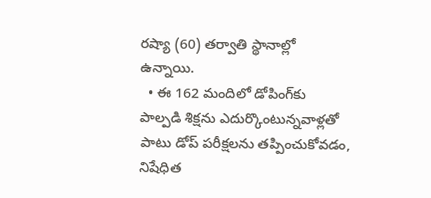రష్యా (60) తర్వాతి స్థానాల్లో ఉన్నాయి.
  • ఈ 162 మందిలో డోపింగ్‌కు పాల్పడి శిక్షను ఎదుర్కొంటున్నవాళ్లతో పాటు డోప్‌ పరీక్షలను తప్పించుకోవడం, నిషేధిత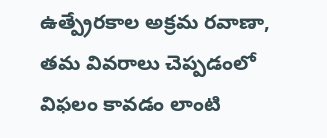ఉత్ప్రేరకాల అక్రమ రవాణా, తమ వివరాలు చెప్పడంలో విఫలం కావడం లాంటి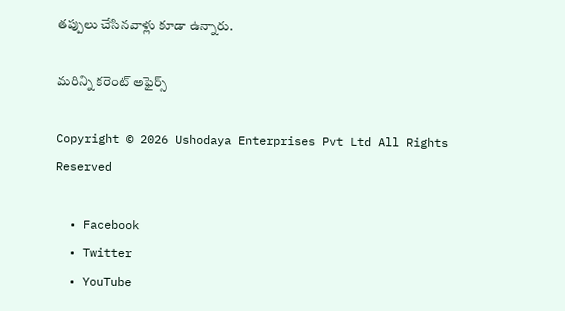తప్పులు చేసినవాళ్లు కూడా ఉన్నారు.

మరిన్ని కరెంట్ అఫైర్స్

Copyright © 2026 Ushodaya Enterprises Pvt Ltd All Rights Reserved

  • Facebook
  • Twitter
  • YouTube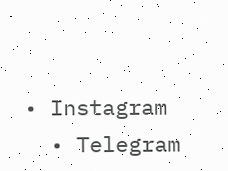• Instagram
  • Telegram